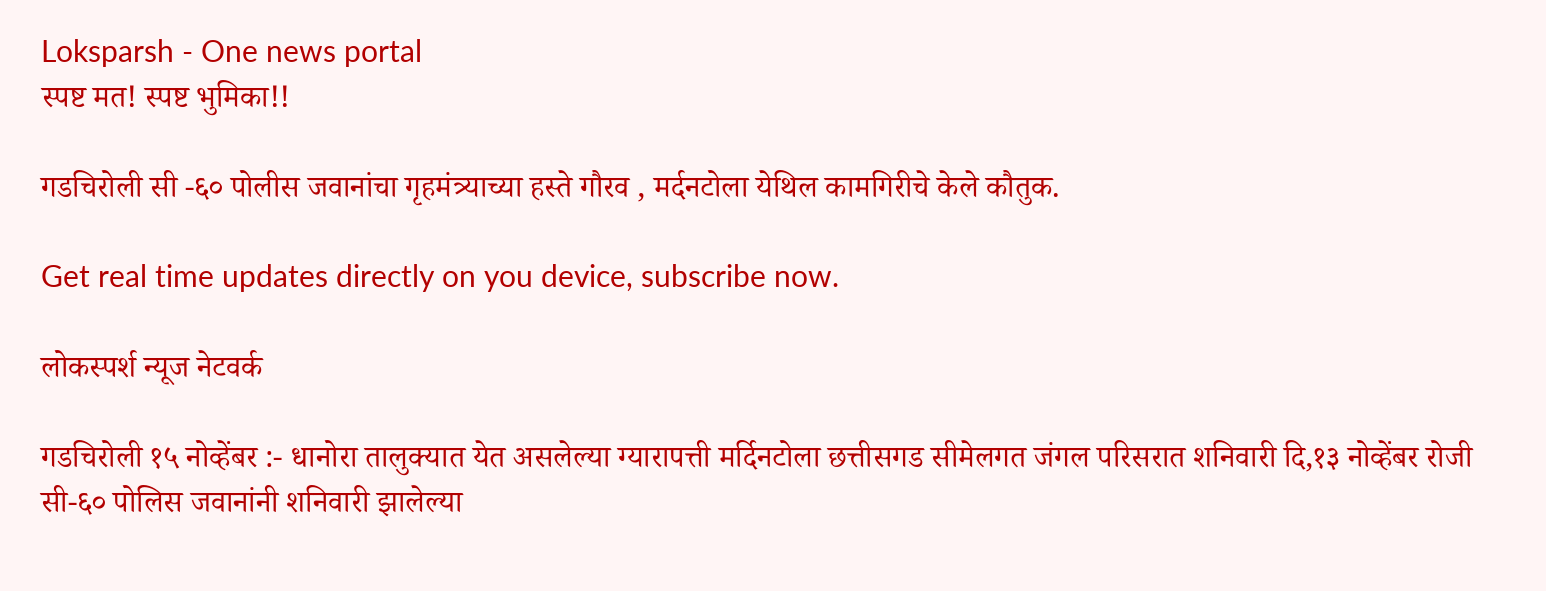Loksparsh - One news portal
स्पष्ट मत! स्पष्ट भुमिका!!

गडचिरोली सी -६० पोलीस जवानांचा गृहमंत्र्याच्या हस्ते गौरव , मर्दनटोला येथिल कामगिरीचे केले कौतुक.

Get real time updates directly on you device, subscribe now.

लोकस्पर्श न्यूज नेटवर्क

गडचिरोली १५ नोव्हेंबर :- धानोरा तालुक्यात येत असलेल्या ग्यारापत्ती मर्दिनटोला छत्तीसगड सीमेलगत जंगल परिसरात शनिवारी दि,१३ नोव्हेंबर रोजी सी-६० पोलिस जवानांनी शनिवारी झालेल्या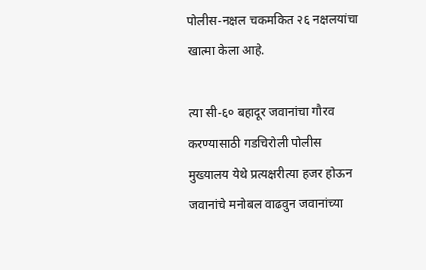पोलीस-नक्षल चकमकित २६ नक्षलयांचा खात्मा केला आहे.

त्या सी-६० बहादूर जवानांचा गौरव करण्यासाठी गडचिरोली पोलीस मुख्यालय येथे प्रत्यक्षरीत्या हजर होऊन जवानांचे मनोबल वाढवुन जवानांच्या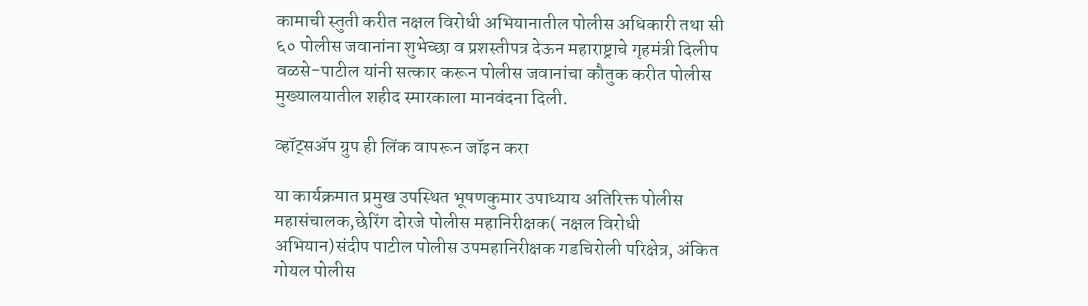कामाची स्तुती करीत नक्षल विरोधी अभियानातील पोलीस अधिकारी तथा सी ६० पोलीस जवानांना शुभेच्छा व प्रशस्तीपत्र देऊन महाराष्ट्राचे गृहमंत्री दिलीप वळसे-पाटील यांनी सत्कार करून पोलीस जवानांचा कौतुक करीत पोलीस मुख्यालयातील शहीद स्मारकाला मानवंदना दिली.

व्हॉट्सॲप ग्रुप ही लिंक वापरून जॉइन करा

या कार्यक्रमात प्रमुख उपस्थित भूषणकुमार उपाध्याय अतिरिक्त पोलीस महासंचालक,छेरिंग दोरजे पोलीस महानिरीक्षक( नक्षल विरोधी अभियान)संदीप पाटील पोलीस उपमहानिरीक्षक गडचिरोली परिक्षेत्र, अंकित गोयल पोलीस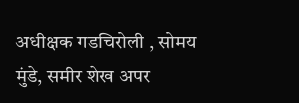अधीक्षक गडचिरोली , सोमय मुंडे, समीर शेख अपर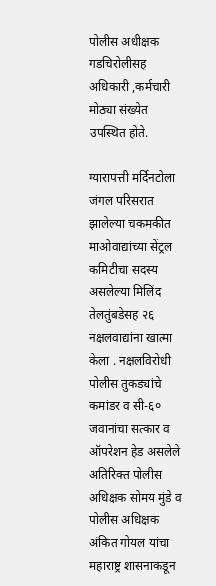पोलीस अधीक्षक गडचिरोलीसह अधिकारी ,कर्मचारी मोठ्या संख्येत उपस्थित होते.

ग्यारापत्ती मर्दिनटोला जंगल परिसरात झालेल्या चकमकीत माओवाद्यांच्या सेंट्रल कमिटीचा सदस्य असलेल्या मिलिंद तेलतुंबडेसह २६ नक्षलवाद्यांना खात्मा केला . नक्षलविरोधी पोलीस तुकड्यांचे कमांडर व सी-६० जवानांचा सत्कार व ऑपरेशन हेड असलेले अतिरिक्त पोलीस अधिक्षक सोमय मुंडे व पोलीस अधिक्षक अंकित गोयल यांचा महाराष्ट्र शासनाकडून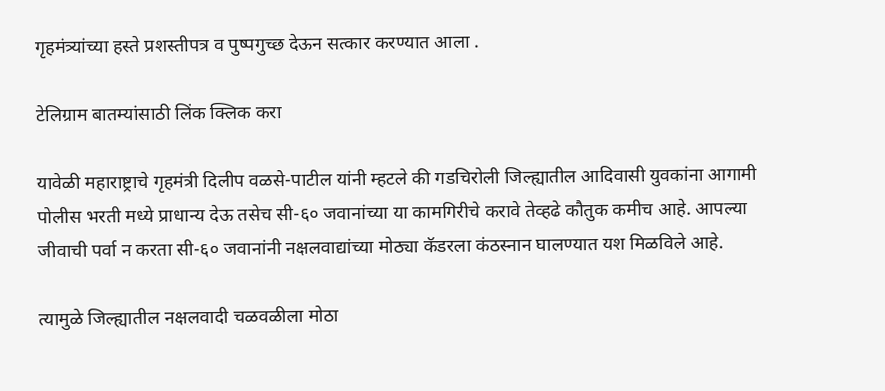गृहमंत्र्यांच्या हस्ते प्रशस्तीपत्र व पुष्पगुच्छ देऊन सत्कार करण्यात आला .

टेलिग्राम बातम्यांसाठी लिंक क्लिक करा

यावेळी महाराष्ट्राचे गृहमंत्री दिलीप वळसे-पाटील यांनी म्हटले की गडचिरोली जिल्ह्यातील आदिवासी युवकांना आगामी पोलीस भरती मध्ये प्राधान्य देऊ तसेच सी-६० जवानांच्या या कामगिरीचे करावे तेव्हढे कौतुक कमीच आहे. आपल्या जीवाची पर्वा न करता सी-६० जवानांनी नक्षलवाद्यांच्या मोठ्या कॅडरला कंठस्नान घालण्यात यश मिळविले आहे.

त्यामुळे जिल्ह्यातील नक्षलवादी चळवळीला मोठा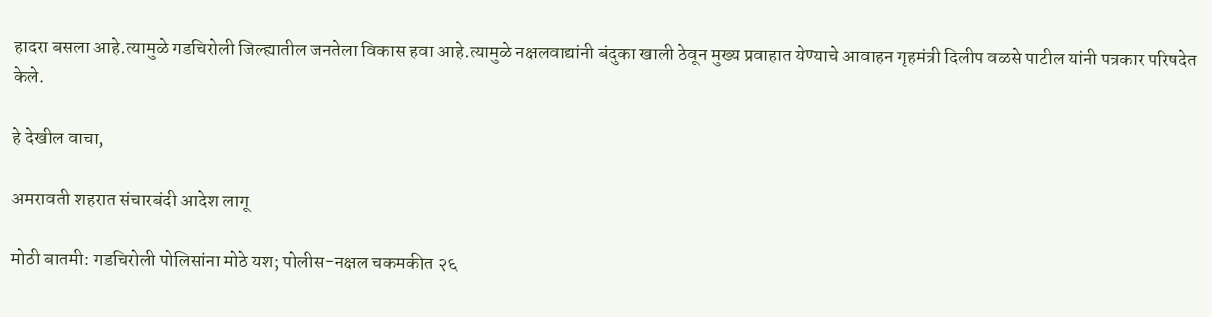हादरा बसला आहे.त्यामुळे गडचिरोली जिल्ह्यातील जनतेला विकास हवा आहे.त्यामुळे नक्षलवाद्यांनी बंदुका खाली ठेवून मुख्य प्रवाहात येण्याचे आवाहन गृहमंत्री दिलीप वळसे पाटील यांनी पत्रकार परिषदेत केले.

हे देखील वाचा,

अमरावती शहरात संचारबंदी आदेश लागू

मोठी बातमी: गडचिरोली पोलिसांना मोठे यश; पोलीस-नक्षल चकमकीत २६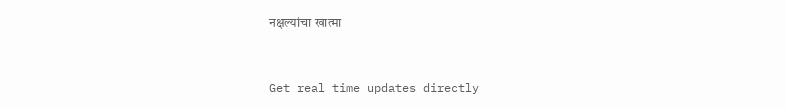नक्षल्यांचा खात्मा



Get real time updates directly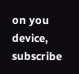on you device, subscribe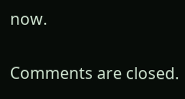now.

Comments are closed.